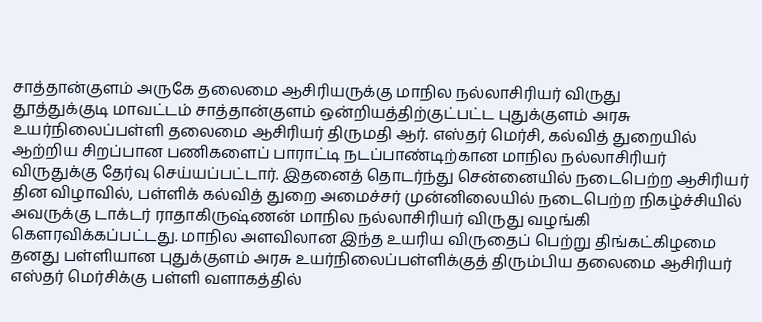சாத்தான்குளம் அருகே தலைமை ஆசிரியருக்கு மாநில நல்லாசிரியர் விருது
தூத்துக்குடி மாவட்டம் சாத்தான்குளம் ஒன்றியத்திற்குட்பட்ட புதுக்குளம் அரசு உயர்நிலைப்பள்ளி தலைமை ஆசிரியர் திருமதி ஆர். எஸ்தர் மெர்சி, கல்வித் துறையில் ஆற்றிய சிறப்பான பணிகளைப் பாராட்டி நடப்பாண்டிற்கான மாநில நல்லாசிரியர் விருதுக்கு தேர்வு செய்யப்பட்டார். இதனைத் தொடர்ந்து சென்னையில் நடைபெற்ற ஆசிரியர் தின விழாவில், பள்ளிக் கல்வித் துறை அமைச்சர் முன்னிலையில் நடைபெற்ற நிகழ்ச்சியில் அவருக்கு டாக்டர் ராதாகிருஷ்ணன் மாநில நல்லாசிரியர் விருது வழங்கி கௌரவிக்கப்பட்டது. மாநில அளவிலான இந்த உயரிய விருதைப் பெற்று திங்கட்கிழமை தனது பள்ளியான புதுக்குளம் அரசு உயர்நிலைப்பள்ளிக்குத் திரும்பிய தலைமை ஆசிரியர் எஸ்தர் மெர்சிக்கு பள்ளி வளாகத்தில்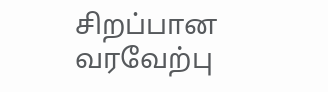சிறப்பான வரவேற்பு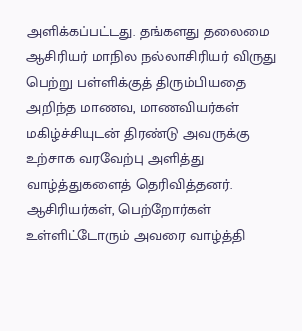அளிக்கப்பட்டது. தங்களது தலைமை ஆசிரியர் மாநில நல்லாசிரியர் விருது பெற்று பள்ளிக்குத் திரும்பியதை அறிந்த மாணவ, மாணவியர்கள் மகிழ்ச்சியுடன் திரண்டு அவருக்கு உற்சாக வரவேற்பு அளித்து வாழ்த்துகளைத் தெரிவித்தனர். ஆசிரியர்கள், பெற்றோர்கள் உள்ளிட்டோரும் அவரை வாழ்த்தி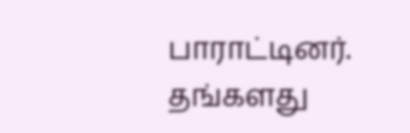பாராட்டினர். தங்களது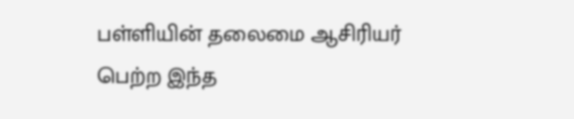பள்ளியின் தலைமை ஆசிரியர் பெற்ற இந்த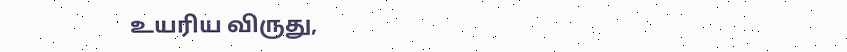உயரிய விருது,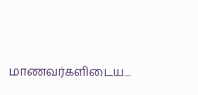மாணவர்களிடைய...